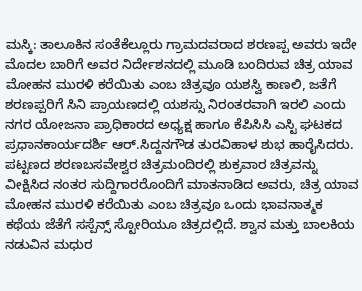ಮಸ್ಕಿ: ತಾಲೂಕಿನ ಸಂತೆಕೆಲ್ಲೂರು ಗ್ರಾಮದವರಾದ ಶರಣಪ್ಪ ಅವರು ಇದೇ ಮೊದಲ ಬಾರಿಗೆ ಅವರ ನಿರ್ದೇಶನದಲ್ಲಿ ಮೂಡಿ ಬಂದಿರುವ ಚಿತ್ರ ಯಾವ ಮೋಹನ ಮುರಳಿ ಕರೆಯಿತು ಎಂಬ ಚಿತ್ರವೂ ಯಶಸ್ವಿ ಕಾಣಲಿ, ಜತೆಗೆ ಶರಣಪ್ಪರಿಗೆ ಸಿನಿ ಪ್ರಾಯಣದಲ್ಲಿ ಯಶಸ್ಸು ನಿರಂತರವಾಗಿ ಇರಲಿ ಎಂದು ನಗರ ಯೋಜನಾ ಪ್ರಾಧಿಕಾರದ ಅಧ್ಯಕ್ಷ ಹಾಗೂ ಕೆಪಿಸಿಸಿ ಎಸ್ಟಿ ಘಟಕದ ಪ್ರಧಾನಕಾರ್ಯದರ್ಶಿ ಆರ್.ಸಿದ್ದನಗೌಡ ತುರವಿಹಾಳ ಶುಭ ಹಾರೈಸಿದರು.
ಪಟ್ಟಣದ ಶರಣಬಸವೇಶ್ವರ ಚಿತ್ರಮಂದಿರಲ್ಲಿ ಶುಕ್ರವಾರ ಚಿತ್ರವನ್ನು ವೀಕ್ಷಿಸಿದ ನಂತರ ಸುದ್ದಿಗಾರರೊಂದಿಗೆ ಮಾತನಾಡಿದ ಅವರು, ಚಿತ್ರ ಯಾವ ಮೋಹನ ಮುರಳಿ ಕರೆಯಿತು ಎಂಬ ಚಿತ್ರವೂ ಒಂದು ಭಾವನಾತ್ಮಕ ಕಥೆಯ ಜೆತೆಗೆ ಸಸ್ಪೆನ್ಸ್ ಸ್ಟೋರಿಯೂ ಚಿತ್ರದಲ್ಲಿದೆ. ಶ್ವಾನ ಮತ್ತು ಬಾಲಕಿಯ ನಡುವಿನ ಮಧುರ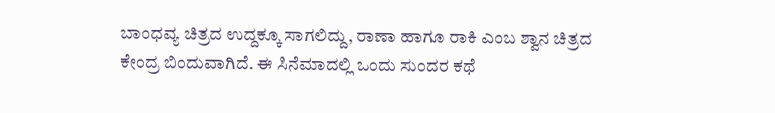ಬಾಂಧವ್ಯ ಚಿತ್ರದ ಉದ್ದಕ್ಕೂ ಸಾಗಲಿದ್ದು, ರಾಣಾ ಹಾಗೂ ರಾಕಿ ಎಂಬ ಶ್ವಾನ ಚಿತ್ರದ ಕೇಂದ್ರ ಬಿಂದುವಾಗಿದೆ. ಈ ಸಿನೆಮಾದಲ್ಲಿ ಒಂದು ಸುಂದರ ಕಥೆ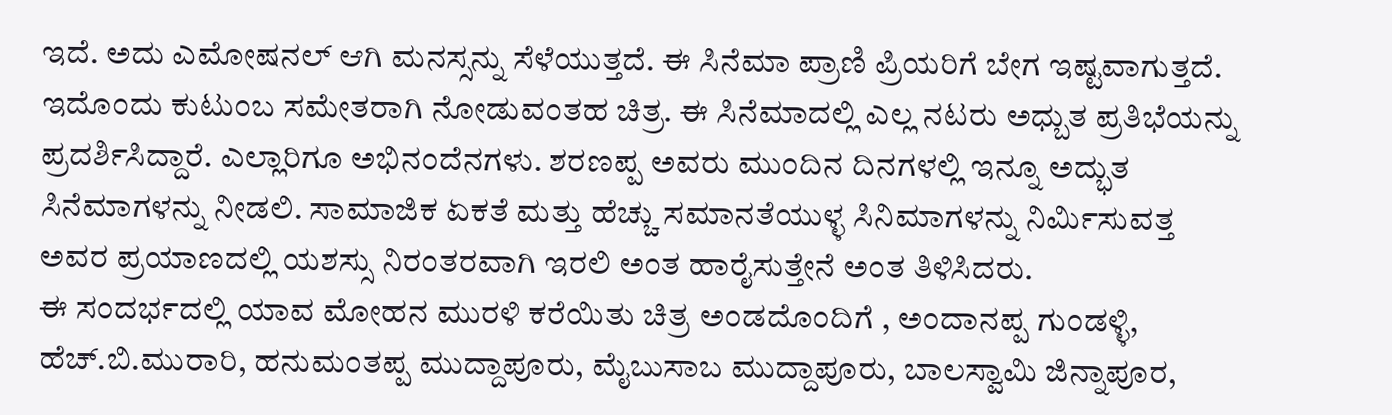ಇದೆ. ಅದು ಎಮೋಷನಲ್ ಆಗಿ ಮನಸ್ಸನ್ನು ಸೆಳೆಯುತ್ತದೆ. ಈ ಸಿನೆಮಾ ಪ್ರಾಣಿ ಪ್ರಿಯರಿಗೆ ಬೇಗ ಇಷ್ಟವಾಗುತ್ತದೆ. ಇದೊಂದು ಕುಟುಂಬ ಸಮೇತರಾಗಿ ನೋಡುವಂತಹ ಚಿತ್ರ. ಈ ಸಿನೆಮಾದಲ್ಲಿ ಎಲ್ಲ ನಟರು ಅಧ್ಬುತ ಪ್ರತಿಭೆಯನ್ನು ಪ್ರದರ್ಶಿಸಿದ್ದಾರೆ. ಎಲ್ಲಾರಿಗೂ ಅಭಿನಂದೆನಗಳು. ಶರಣಪ್ಪ ಅವರು ಮುಂದಿನ ದಿನಗಳಲ್ಲಿ ಇನ್ನೂ ಅದ್ಭುತ ಸಿನೆಮಾಗಳನ್ನು ನೀಡಲಿ. ಸಾಮಾಜಿಕ ಏಕತೆ ಮತ್ತು ಹೆಚ್ಚು ಸಮಾನತೆಯುಳ್ಳ ಸಿನಿಮಾಗಳನ್ನು ನಿರ್ಮಿಸುವತ್ತ ಅವರ ಪ್ರಯಾಣದಲ್ಲಿ ಯಶಸ್ಸು ನಿರಂತರವಾಗಿ ಇರಲಿ ಅಂತ ಹಾರೈಸುತ್ತೇನೆ ಅಂತ ತಿಳಿಸಿದರು.
ಈ ಸಂದರ್ಭದಲ್ಲಿ ಯಾವ ಮೋಹನ ಮುರಳಿ ಕರೆಯಿತು ಚಿತ್ರ ಅಂಡದೊಂದಿಗೆ , ಅಂದಾನಪ್ಪ ಗುಂಡಳ್ಳಿ, ಹೆಚ್.ಬಿ.ಮುರಾರಿ, ಹನುಮಂತಪ್ಪ ಮುದ್ದಾಪೂರು, ಮೈಬುಸಾಬ ಮುದ್ದಾಪೂರು, ಬಾಲಸ್ವಾಮಿ ಜಿನ್ನಾಪೂರ,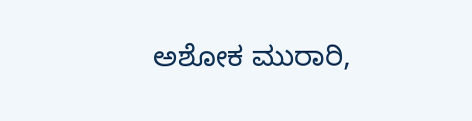ಅಶೋಕ ಮುರಾರಿ,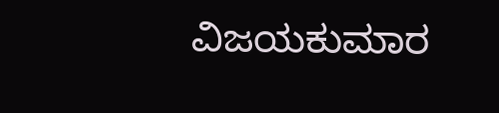ವಿಜಯಕುಮಾರ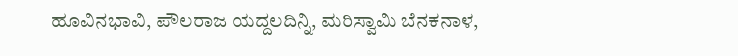ಹೂವಿನಭಾವಿ, ಪೌಲರಾಜ ಯದ್ದಲದಿನ್ನಿ, ಮರಿಸ್ವಾಮಿ ಬೆನಕನಾಳ,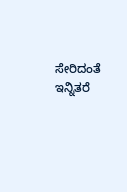ಸೇರಿದಂತೆ ಇನ್ನಿತರೆ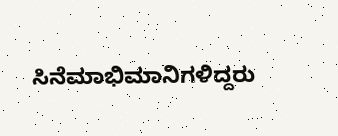ಸಿನೆಮಾಭಿಮಾನಿಗಳಿದ್ದರು